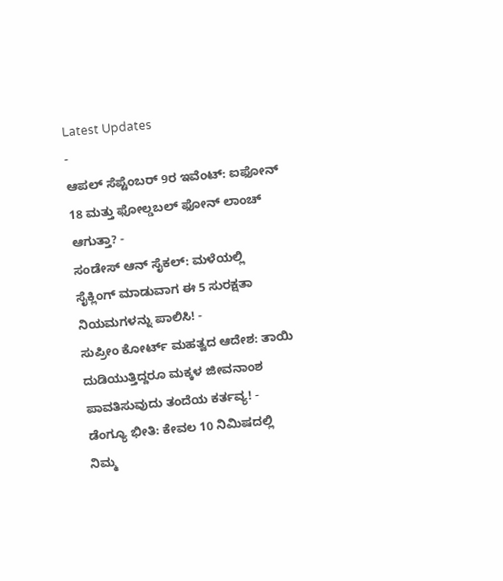Latest Updates
-
ಆಪಲ್ ಸೆಪ್ಟೆಂಬರ್ 9ರ ಇವೆಂಟ್: ಐಫೋನ್ 18 ಮತ್ತು ಫೋಲ್ಡಬಲ್ ಫೋನ್ ಲಾಂಚ್ ಆಗುತ್ತಾ? -
ಸಂಡೇಸ್ ಆನ್ ಸೈಕಲ್: ಮಳೆಯಲ್ಲಿ ಸೈಕ್ಲಿಂಗ್ ಮಾಡುವಾಗ ಈ 5 ಸುರಕ್ಷತಾ ನಿಯಮಗಳನ್ನು ಪಾಲಿಸಿ! -
ಸುಪ್ರೀಂ ಕೋರ್ಟ್ ಮಹತ್ವದ ಆದೇಶ: ತಾಯಿ ದುಡಿಯುತ್ತಿದ್ದರೂ ಮಕ್ಕಳ ಜೀವನಾಂಶ ಪಾವತಿಸುವುದು ತಂದೆಯ ಕರ್ತವ್ಯ! -
ಡೆಂಗ್ಯೂ ಭೀತಿ: ಕೇವಲ 10 ನಿಮಿಷದಲ್ಲಿ ನಿಮ್ಮ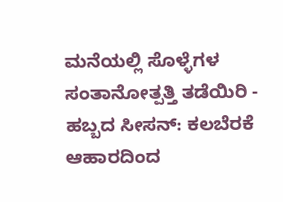ಮನೆಯಲ್ಲಿ ಸೊಳ್ಳೆಗಳ ಸಂತಾನೋತ್ಪತ್ತಿ ತಡೆಯಿರಿ -
ಹಬ್ಬದ ಸೀಸನ್: ಕಲಬೆರಕೆ ಆಹಾರದಿಂದ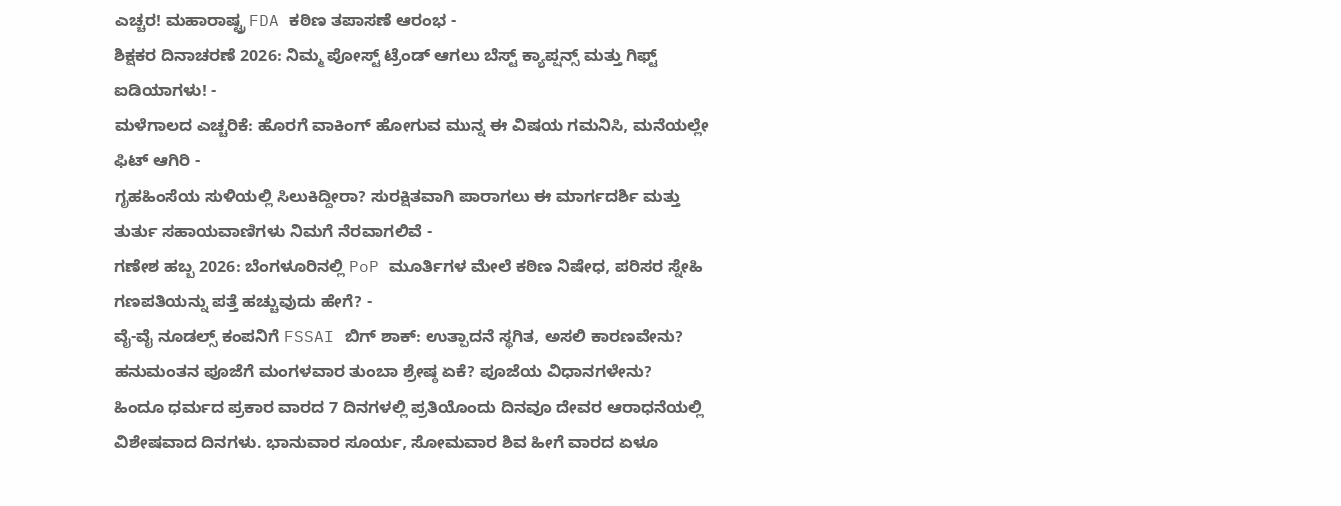ಎಚ್ಚರ! ಮಹಾರಾಷ್ಟ್ರ FDA ಕಠಿಣ ತಪಾಸಣೆ ಆರಂಭ -
ಶಿಕ್ಷಕರ ದಿನಾಚರಣೆ 2026: ನಿಮ್ಮ ಪೋಸ್ಟ್ ಟ್ರೆಂಡ್ ಆಗಲು ಬೆಸ್ಟ್ ಕ್ಯಾಪ್ಷನ್ಸ್ ಮತ್ತು ಗಿಫ್ಟ್ ಐಡಿಯಾಗಳು! -
ಮಳೆಗಾಲದ ಎಚ್ಚರಿಕೆ: ಹೊರಗೆ ವಾಕಿಂಗ್ ಹೋಗುವ ಮುನ್ನ ಈ ವಿಷಯ ಗಮನಿಸಿ, ಮನೆಯಲ್ಲೇ ಫಿಟ್ ಆಗಿರಿ -
ಗೃಹಹಿಂಸೆಯ ಸುಳಿಯಲ್ಲಿ ಸಿಲುಕಿದ್ದೀರಾ? ಸುರಕ್ಷಿತವಾಗಿ ಪಾರಾಗಲು ಈ ಮಾರ್ಗದರ್ಶಿ ಮತ್ತು ತುರ್ತು ಸಹಾಯವಾಣಿಗಳು ನಿಮಗೆ ನೆರವಾಗಲಿವೆ -
ಗಣೇಶ ಹಬ್ಬ 2026: ಬೆಂಗಳೂರಿನಲ್ಲಿ PoP ಮೂರ್ತಿಗಳ ಮೇಲೆ ಕಠಿಣ ನಿಷೇಧ, ಪರಿಸರ ಸ್ನೇಹಿ ಗಣಪತಿಯನ್ನು ಪತ್ತೆ ಹಚ್ಚುವುದು ಹೇಗೆ? -
ವೈ-ವೈ ನೂಡಲ್ಸ್ ಕಂಪನಿಗೆ FSSAI ಬಿಗ್ ಶಾಕ್: ಉತ್ಪಾದನೆ ಸ್ಥಗಿತ, ಅಸಲಿ ಕಾರಣವೇನು?
ಹನುಮಂತನ ಪೂಜೆಗೆ ಮಂಗಳವಾರ ತುಂಬಾ ಶ್ರೇಷ್ಠ ಏಕೆ? ಪೂಜೆಯ ವಿಧಾನಗಳೇನು?
ಹಿಂದೂ ಧರ್ಮದ ಪ್ರಕಾರ ವಾರದ 7 ದಿನಗಳಲ್ಲಿ ಪ್ರತಿಯೊಂದು ದಿನವೂ ದೇವರ ಆರಾಧನೆಯಲ್ಲಿ ವಿಶೇಷವಾದ ದಿನಗಳು. ಭಾನುವಾರ ಸೂರ್ಯ, ಸೋಮವಾರ ಶಿವ ಹೀಗೆ ವಾರದ ಏಳೂ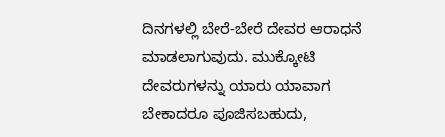ದಿನಗಳಲ್ಲಿ ಬೇರೆ-ಬೇರೆ ದೇವರ ಆರಾಧನೆ ಮಾಡಲಾಗುವುದು. ಮುಕ್ಕೋಟಿ ದೇವರುಗಳನ್ನು ಯಾರು ಯಾವಾಗ ಬೇಕಾದರೂ ಪೂಜಿಸಬಹುದು,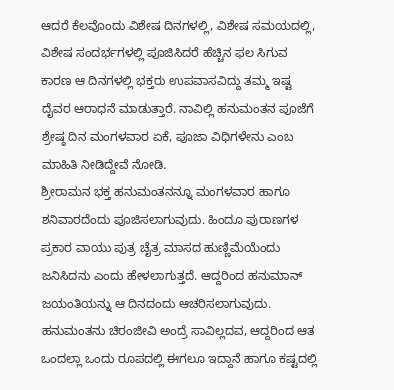ಆದರೆ ಕೆಲವೊಂದು ವಿಶೇಷ ದಿನಗಳಲ್ಲಿ, ವಿಶೇಷ ಸಮಯದಲ್ಲಿ, ವಿಶೇಷ ಸಂದರ್ಭಗಳಲ್ಲಿ ಪೂಜಿಸಿದರೆ ಹೆಚ್ಚಿನ ಫಲ ಸಿಗುವ ಕಾರಣ ಆ ದಿನಗಳಲ್ಲಿ ಭಕ್ತರು ಉಪವಾಸವಿದ್ದು ತಮ್ಮ ಇಷ್ಟ ದೈವರ ಆರಾಧನೆ ಮಾಡುತ್ತಾರೆ. ನಾವಿಲ್ಲಿ ಹನುಮಂತನ ಪೂಜೆಗೆ ಶ್ರೇಷ್ಠ ದಿನ ಮಂಗಳವಾರ ಏಕೆ, ಪೂಜಾ ವಿಧಿಗಳೇನು ಎಂಬ ಮಾಹಿತಿ ನೀಡಿದ್ದೇವೆ ನೋಡಿ.
ಶ್ರೀರಾಮನ ಭಕ್ತ ಹನುಮಂತನನ್ನೂ ಮಂಗಳವಾರ ಹಾಗೂ ಶನಿವಾರದೆಂದು ಪೂಜಿಸಲಾಗುವುದು. ಹಿಂದೂ ಪುರಾಣಗಳ ಪ್ರಕಾರ ವಾಯು ಪುತ್ರ ಚೈತ್ರ ಮಾಸದ ಹುಣ್ಣಿಮೆಯೆಂದು ಜನಿಸಿದನು ಎಂದು ಹೇಳಲಾಗುತ್ತದೆ. ಆದ್ದರಿಂದ ಹನುಮಾನ್ ಜಯಂತಿಯನ್ನು ಆ ದಿನದಂದು ಆಚರಿಸಲಾಗುವುದು. ಹನುಮಂತನು ಚಿರಂಜೀವಿ ಅಂದ್ರೆ ಸಾವಿಲ್ಲದವ, ಆದ್ದರಿಂದ ಆತ ಒಂದಲ್ಲಾ ಒಂದು ರೂಪದಲ್ಲಿ ಈಗಲೂ ಇದ್ದಾನೆ ಹಾಗೂ ಕಷ್ಟದಲ್ಲಿ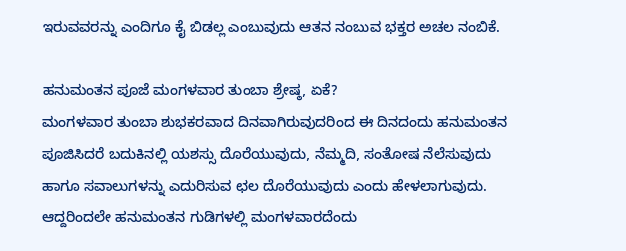ಇರುವವರನ್ನು ಎಂದಿಗೂ ಕೈ ಬಿಡಲ್ಲ ಎಂಬುವುದು ಆತನ ನಂಬುವ ಭಕ್ತರ ಅಚಲ ನಂಬಿಕೆ.

ಹನುಮಂತನ ಪೂಜೆ ಮಂಗಳವಾರ ತುಂಬಾ ಶ್ರೇಷ್ಠ, ಏಕೆ?
ಮಂಗಳವಾರ ತುಂಬಾ ಶುಭಕರವಾದ ದಿನವಾಗಿರುವುದರಿಂದ ಈ ದಿನದಂದು ಹನುಮಂತನ ಪೂಜಿಸಿದರೆ ಬದುಕಿನಲ್ಲಿ ಯಶಸ್ಸು ದೊರೆಯುವುದು, ನೆಮ್ಮದಿ, ಸಂತೋಷ ನೆಲೆಸುವುದು ಹಾಗೂ ಸವಾಲುಗಳನ್ನು ಎದುರಿಸುವ ಛಲ ದೊರೆಯುವುದು ಎಂದು ಹೇಳಲಾಗುವುದು. ಆದ್ದರಿಂದಲೇ ಹನುಮಂತನ ಗುಡಿಗಳಲ್ಲಿ ಮಂಗಳವಾರದೆಂದು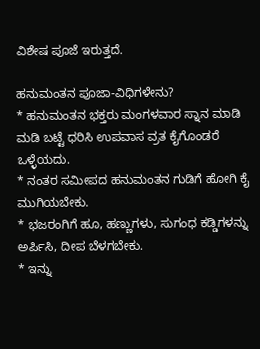ವಿಶೇಷ ಪೂಜೆ ಇರುತ್ತದೆ.

ಹನುಮಂತನ ಪೂಜಾ-ವಿಧಿಗಳೇನು?
* ಹನುಮಂತನ ಭಕ್ತರು ಮಂಗಳವಾರ ಸ್ನಾನ ಮಾಡಿ ಮಡಿ ಬಟ್ಟೆ ಧರಿಸಿ ಉಪವಾಸ ವ್ರತ ಕೈಗೊಂಡರೆ ಒಳ್ಳೆಯದು.
* ನಂತರ ಸಮೀಪದ ಹನುಮಂತನ ಗುಡಿಗೆ ಹೋಗಿ ಕೈ ಮುಗಿಯಬೇಕು.
* ಭಜರಂಗಿಗೆ ಹೂ, ಹಣ್ಣುಗಳು, ಸುಗಂಧ ಕಡ್ಡಿಗಳನ್ನು ಅರ್ಪಿಸಿ, ದೀಪ ಬೆಳಗಬೇಕು.
* ಇನ್ನು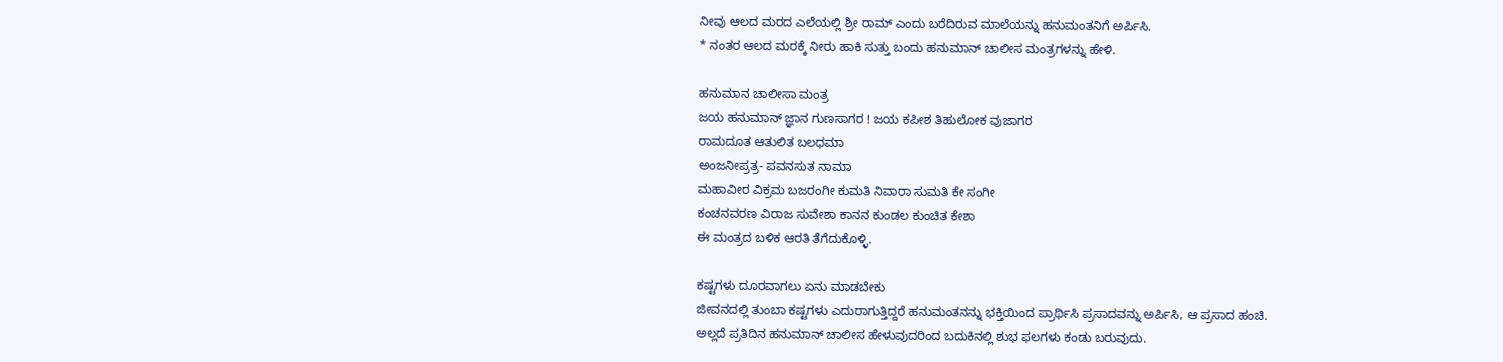ನೀವು ಆಲದ ಮರದ ಎಲೆಯಲ್ಲಿ ಶ್ರೀ ರಾಮ್ ಎಂದು ಬರೆದಿರುವ ಮಾಲೆಯನ್ನು ಹನುಮಂತನಿಗೆ ಅರ್ಪಿಸಿ.
* ನಂತರ ಆಲದ ಮರಕ್ಕೆ ನೀರು ಹಾಕಿ ಸುತ್ತು ಬಂದು ಹನುಮಾನ್ ಚಾಲೀಸ ಮಂತ್ರಗಳನ್ನು ಹೇಳಿ.

ಹನುಮಾನ ಚಾಲೀಸಾ ಮಂತ್ರ
ಜಯ ಹನುಮಾನ್ ಜ್ಞಾನ ಗುಣಸಾಗರ ! ಜಯ ಕಪೀಶ ತಿಹುಲೋಕ ವುಜಾಗರ
ರಾಮದೂತ ಆತುಲಿತ ಬಲಧಮಾ
ಅಂಜನೀಪ್ರತ್ರ- ಪವನಸುತ ನಾಮಾ
ಮಹಾವೀರ ವಿಕ್ರಮ ಬಜರಂಗೀ ಕುಮತಿ ನಿವಾರಾ ಸುಮತಿ ಕೇ ಸಂಗೀ
ಕಂಚನವರಣ ವಿರಾಜ ಸುವೇಶಾ ಕಾನನ ಕುಂಡಲ ಕುಂಚಿತ ಕೇಶಾ
ಈ ಮಂತ್ರದ ಬಳಿಕ ಆರತಿ ತೆಗೆದುಕೊಳ್ಳಿ.

ಕಷ್ಟಗಳು ದೂರವಾಗಲು ಏನು ಮಾಡಬೇಕು
ಜೀವನದಲ್ಲಿ ತುಂಬಾ ಕಷ್ಟಗಳು ಎದುರಾಗುತ್ತಿದ್ದರೆ ಹನುಮಂತನನ್ನು ಭಕ್ತಿಯಿಂದ ಪ್ರಾರ್ಥಿಸಿ ಪ್ರಸಾದವನ್ನು ಅರ್ಪಿಸಿ, ಆ ಪ್ರಸಾದ ಹಂಚಿ. ಅಲ್ಲದೆ ಪ್ರತಿದಿನ ಹನುಮಾನ್ ಚಾಲೀಸ ಹೇಳುವುದರಿಂದ ಬದುಕಿನಲ್ಲಿ ಶುಭ ಫಲಗಳು ಕಂಡು ಬರುವುದು.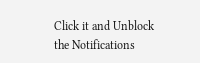Click it and Unblock the Notifications